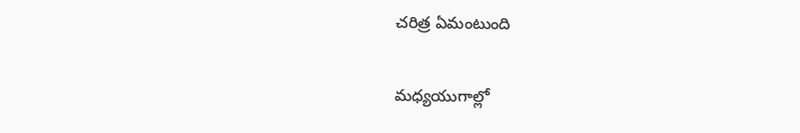చరిత్ర ఏమంటుంది

మధ్యయుగాల్లో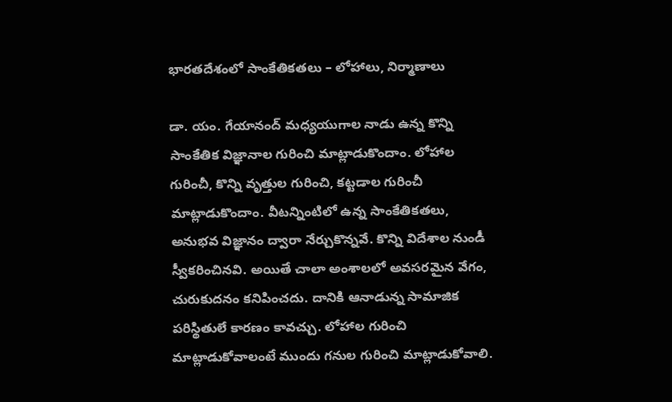భారతదేశంలో సాంకేతికతలు – లోహాలు, నిర్మాణాలు

డా. యం. గేయానంద్ మధ్యయుగాల నాడు ఉన్న కొన్ని సాంకేతిక విజ్ఞానాల గురించి మాట్లాడుకొందాం. లోహాల గురించీ, కొన్ని వృత్తుల గురించి, కట్టడాల గురించీ మాట్లాడుకొందాం. వీటన్నింటిలో ఉన్న సాంకేతికతలు, అనుభవ విజ్ఞానం ద్వారా నేర్చుకొన్నవే. కొన్ని విదేశాల నుండీ స్వీకరించినవి. అయితే చాలా అంశాలలో అవసరమైన వేగం, చురుకుదనం కనిపించదు. దానికి ఆనాడున్న సామాజిక పరిస్థితులే కారణం కావచ్చు. లోహాల గురించి మాట్లాడుకోవాలంటే ముందు గనుల గురించి మాట్లాడుకోవాలి.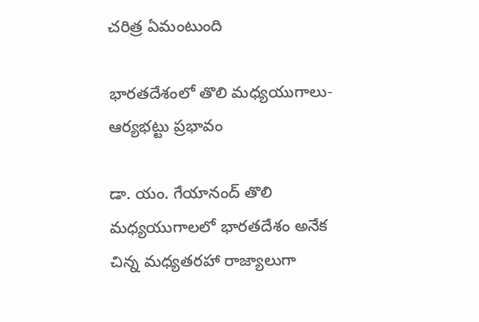చరిత్ర ఏమంటుంది

భారతదేశంలో తొలి మధ్యయుగాలు-  ఆర్యభట్టు ప్రభావం

డా. యం. గేయానంద్ తొలి మధ్యయుగాలలో భారతదేశం అనేక చిన్న మధ్యతరహా రాజ్యాలుగా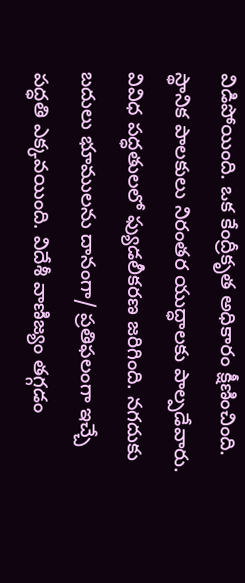విడిపోయింది. ఒక కేంద్రీకృత అధికారం క్షీణించింది. స్థానిక పాలకులు నిరంతర యుద్ధాలకు పాల్పడేవారు. వివిధ పద్ధతులలో ఫ్యుడలీకరణ జరిగింది. నగదుకు బదులు భూములను దానంగా/ ప్రతిఫలంగా ఇచ్చే పద్ధతి ఎక్కవయింది. విదేశీ వాణిజ్యం తగ్గడం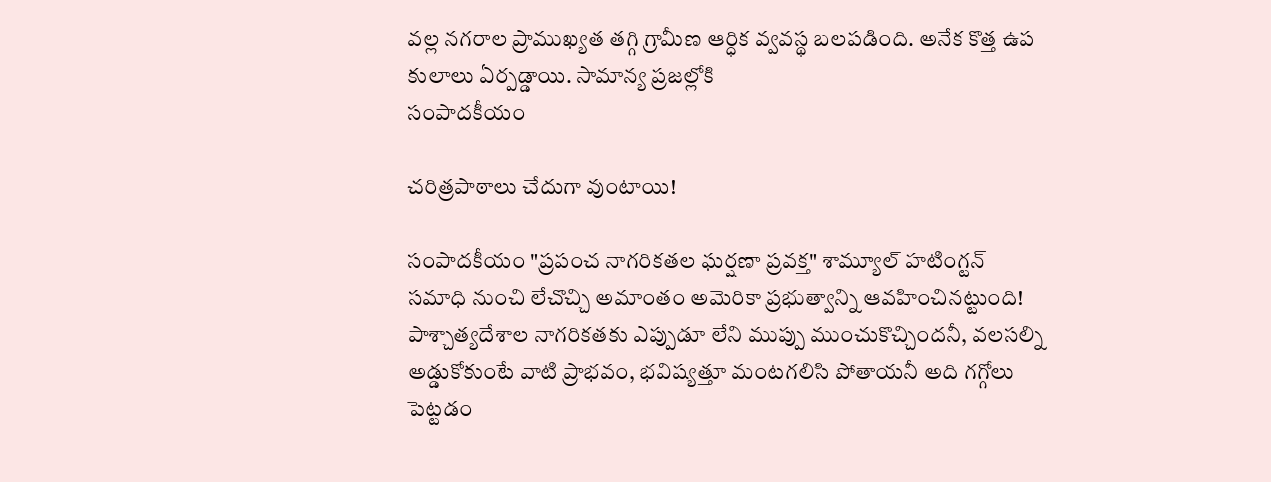వల్ల నగరాల ప్రాముఖ్యత తగ్గి గ్రామీణ ఆర్ధిక వ్వవస్థ బలపడింది. అనేక కొత్త ఉప కులాలు ఏర్పడ్డాయి. సామాన్య ప్రజల్లోకి
సంపాదకీయం

చరిత్రపాఠాలు చేదుగా వుంటాయి!

సంపాదకీయం "ప్రపంచ నాగరికతల ఘర్షణా ప్రవక్త" శామ్యూల్ హటింగ్టన్ సమాధి నుంచి లేచొచ్చి అమాంతం అమెరికా ప్రభుత్వాన్ని ఆవహించినట్టుంది! పాశ్చాత్యదేశాల నాగరికతకు ఎప్పుడూ లేని ముప్పు ముంచుకొచ్చిందనీ, వలసల్ని అడ్డుకోకుంటే వాటి ప్రాభవం, భవిష్యత్తూ మంటగలిసి పోతాయనీ అది గగ్గోలు పెట్టడం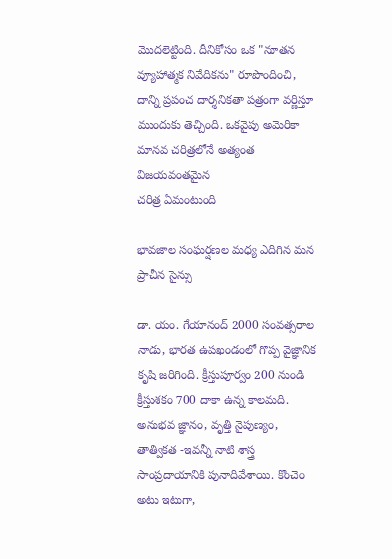మొదలెట్టింది. దీనికోసం ఒక "నూతన వ్యూహాత్మక నివేదికను" రూపొందించి, దాన్ని ప్రపంచ దార్శనికతా పత్రంగా వర్ణిస్తూ ముందుకు తెచ్చింది. ఒకవైపు అమెరికా మానవ చరిత్రలోనే అత్యంత విజయవంతమైన
చరిత్ర ఏమంటుంది

భావజాల సంఘర్షణల మధ్య ఎదిగిన మన ప్రాచీన సైన్సు

డా. యం. గేయానంద్ 2000 సంవత్సరాల నాడు, భారత ఉపఖండంలో గొప్ప వైజ్ఞానిక కృషి జరిగింది. క్రీస్తుపూర్వం 200 నుండి క్రీస్తుశకం 700 దాకా ఉన్న కాలమది. అనుభవ జ్ఞానం, వృత్తి నైపుణ్యం, తాత్వికత -ఇవన్నీ నాటి శాస్త్ర సాంప్రదాయానికి పునాదివేశాయి. కొంచెం అటు ఇటుగా,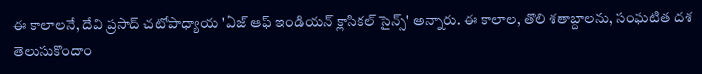ఈ కాలాలనే, దేవి ప్రసాద్ చటోపాధ్యాయ 'ఏజ్ ఆఫ్ ఇండియన్ క్లాసికల్ సైన్స్' అన్నారు. ఈ కాలాల, తొలి శతాబ్దాలను, సంఘటిత దశ
తెలుసుకొందాం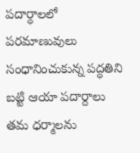పదార్ధాలలో పరమాణువులు సంధానించుకున్న పద్ధతిని బట్టి ఆయా పదార్దాలు తమ ధర్మాలను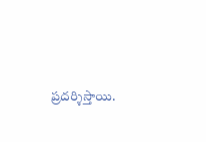ప్రదర్శిస్తాయి.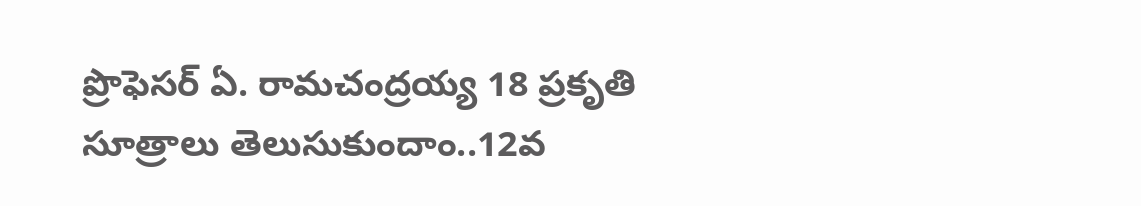ప్రొఫెసర్ ఏ. రామచంద్రయ్య 18 ప్రకృతి సూత్రాలు తెలుసుకుందాం..12వ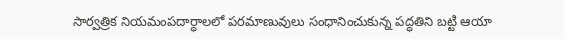సార్వత్రిక నియమంపదార్ధాలలో పరమాణువులు సంధానించుకున్న పద్ధతిని బట్టి ఆయా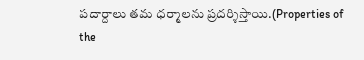పదార్దాలు తమ ధర్మాలను ప్రదర్శిస్తాయి.(Properties of the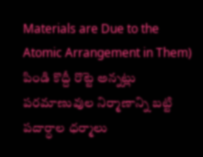Materials are Due to the Atomic Arrangement in Them) పిండి కొద్దీ రొట్టె అన్నట్లు పరమాణువుల నిర్మాణాన్ని బట్టి పదార్ధాల ధర్మాలు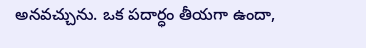అనవచ్చును. ఒక పదార్ధం తీయగా ఉందా,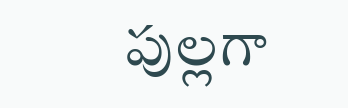పుల్లగా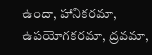ఉందా, హానికరమా, ఉపయోగకరమా, ద్రవమా,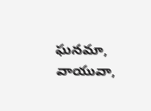ఘనమా, వాయువా,